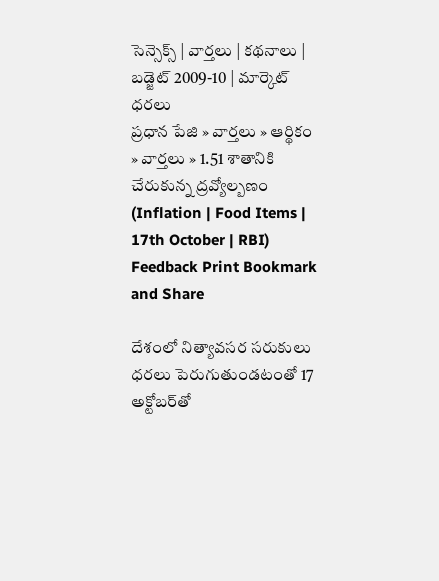సెన్సెక్స్ | వార్తలు | కథనాలు | బడ్జెట్ 2009-10 | మార్కెట్ ధరలు
ప్రధాన పేజి » వార్తలు » ఆర్థికం » వార్తలు » 1.51 శాతానికి చేరుకున్న ద్రవ్యోల్బణం (Inflation | Food Items | 17th October | RBI)
Feedback Print Bookmark and Share

దేశంలో నిత్యావసర సరుకులు ధరలు పెరుగుతుండటంతో 17 అక్టోబర్‌తో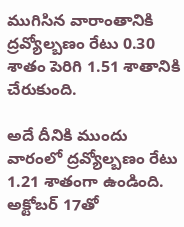ముగిసిన వారాంతానికి ద్రవ్యోల్బణం రేటు 0.30 శాతం పెరిగి 1.51 శాతానికి చేరుకుంది.

అదే దీనికి ముందు వారంలో ద్రవ్యోల్బణం రేటు 1.21 శాతంగా ఉండింది. అక్టోబర్ 17తో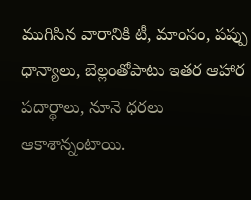ముగిసిన వారానికి టీ, మాంసం, పప్పు ధాన్యాలు, బెల్లంతోపాటు ఇతర ఆహార పదార్థాలు, నూనె ధరలు ఆకాశాన్నంటాయి.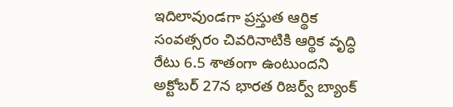ఇదిలావుండగా ప్రస్తుత ఆర్థిక సంవత్సరం చివరినాటికి ఆర్థిక వృద్ధి రేటు 6.5 శాతంగా ఉంటుందని అక్టోబర్ 27న భారత రిజర్వ్ బ్యాంక్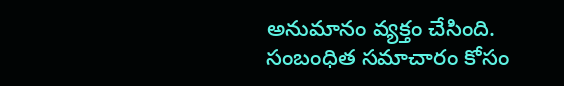అనుమానం వ్యక్తం చేసింది.
సంబంధిత సమాచారం కోసం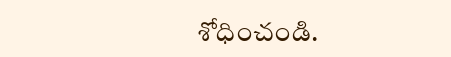శోధించండి.